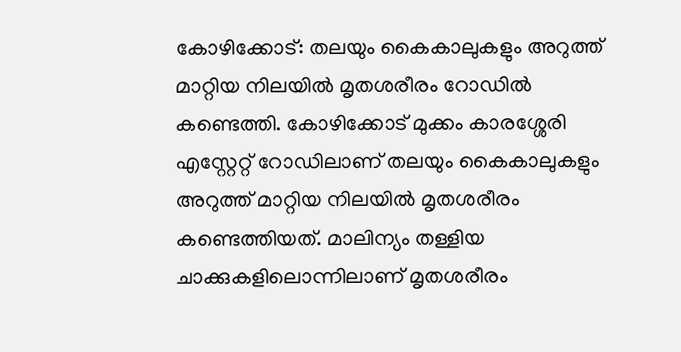കോഴിക്കോട്: തലയും കൈകാലുകളും അറുത്ത് മാറ്റിയ നിലയിൽ മൃതശരീരം റോഡില്‍ കണ്ടെത്തി. കോഴിക്കോട് മുക്കം കാരശ്ശേരി എസ്റ്റേറ്റ് റോഡിലാണ് തലയും കൈകാലുകളും അറുത്ത് മാറ്റിയ നിലയിൽ മൃതശരീരം കണ്ടെത്തിയത്. മാലിന്യം തള്ളിയ ചാക്കുകളിലൊന്നിലാണ് മൃതശരീരം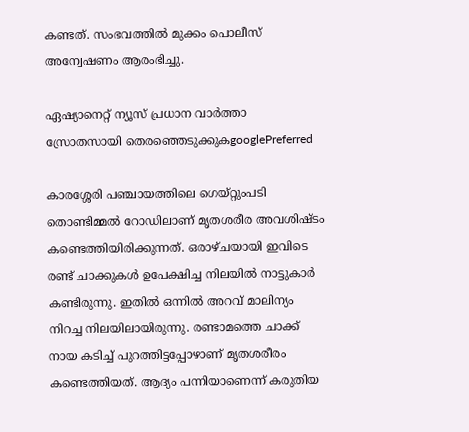കണ്ടത്. സംഭവത്തില്‍ മുക്കം പൊലീസ് അന്വേഷണം ആരംഭിച്ചു.

ഏഷ്യാനെറ്റ് ന്യൂസ് പ്രധാന വാർത്താ സ്രോതസായി തെരഞ്ഞെടുക്കുകgooglePreferred

കാരശ്ശേരി പഞ്ചായത്തിലെ ഗെയ്റ്റുംപടി തൊണ്ടിമ്മൽ റോഡിലാണ് മൃതശരീര അവശിഷ്ടം കണ്ടെത്തിയിരിക്കുന്നത്. ഒരാഴ്ചയായി ഇവിടെ രണ്ട് ചാക്കുകൾ ഉപേക്ഷിച്ച നിലയിൽ നാട്ടുകാർ കണ്ടിരുന്നു. ഇതിൽ ഒന്നിൽ അറവ് മാലിന്യം നിറച്ച നിലയിലായിരുന്നു. രണ്ടാമത്തെ ചാക്ക് നായ കടിച്ച് പുറത്തിട്ടപ്പോഴാണ് മൃതശരീരം കണ്ടെത്തിയത്. ആദ്യം പന്നിയാണെന്ന് കരുതിയ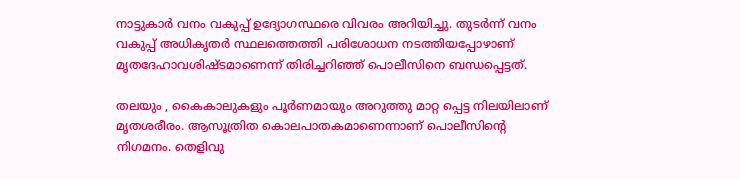നാട്ടുകാർ വനം വകുപ്പ് ഉദ്യോഗസ്ഥരെ വിവരം അറിയിച്ചു. തുടർന്ന് വനം വകുപ്പ് അധികൃതർ സ്ഥലത്തെത്തി പരിശോധന നടത്തിയപ്പോഴാണ് മൃതദേഹാവശിഷ്ടമാണെന്ന് തിരിച്ചറിഞ്ഞ് പൊലീസിനെ ബന്ധപ്പെട്ടത്.

തലയും , കൈകാലുകളും പൂർണമായും അറുത്തു മാറ്റ പ്പെട്ട നിലയിലാണ് മൃതശരീരം. ആസൂത്രിത കൊലപാതകമാണെന്നാണ് പൊലീസിന്‍റെ നിഗമനം. തെളിവു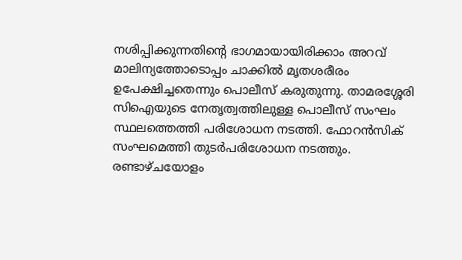നശിപ്പിക്കുന്നതിന്‍റെ ഭാഗമായായിരിക്കാം അറവ് മാലിന്യത്തോടൊപ്പം ചാക്കിൽ മൃതശരീരം ഉപേക്ഷിച്ചതെന്നും പൊലീസ് കരുതുന്നു. താമരശ്ശേരി സിഐയുടെ നേതൃത്വത്തിലുള്ള പൊലീസ് സംഘം സ്ഥലത്തെത്തി പരിശോധന നടത്തി. ഫോറൻസിക് സംഘമെത്തി തുടർപരിശോധന നടത്തും. രണ്ടാഴ്ചയോളം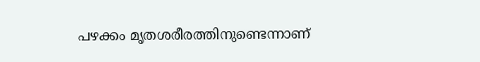പഴക്കം മൃതശരീരത്തിനുണ്ടെന്നാണ്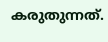കരുതുന്നത്.